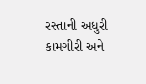રસ્તાની અધુરી કામગીરી અને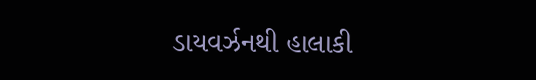ડાયવર્ઝનથી હાલાકી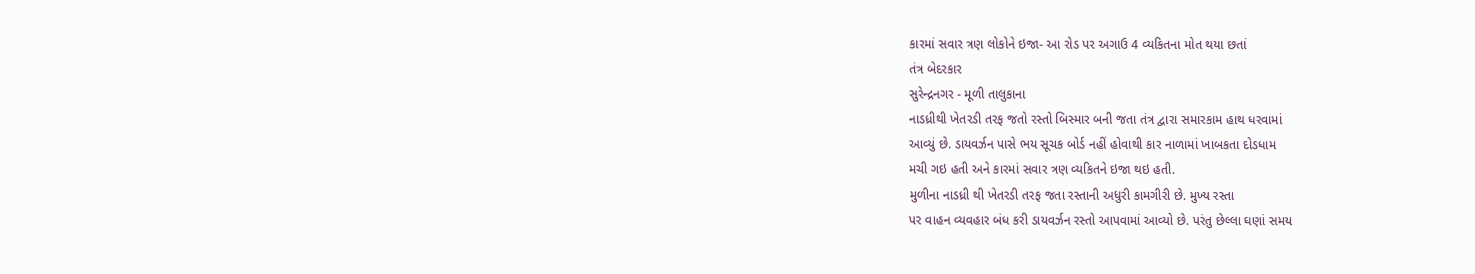કારમાં સવાર ત્રણ લોકોને ઇજા- આ રોડ પર અગાઉ 4 વ્યકિતના મોત થયા છતાં
તંત્ર બેદરકાર
સુરેન્દ્રનગર - મૂળી તાલુકાના
નાડધ્રીથી ખેતરડી તરફ જતો રસ્તો બિસ્માર બની જતા તંત્ર દ્વારા સમારકામ હાથ ધરવામાં
આવ્યું છે. ડાયવર્ઝન પાસે ભય સૂચક બોર્ડ નહીં હોવાથી કાર નાળામાં ખાબકતા દોડધામ
મચી ગઇ હતી અને કારમાં સવાર ત્રણ વ્યકિતને ઇજા થઇ હતી.
મુળીના નાડધ્રી થી ખેતરડી તરફ જતા રસ્તાની અધુરી કામગીરી છે. મુખ્ય રસ્તા
પર વાહન વ્યવહાર બંધ કરી ડાયવર્ઝન રસ્તો આપવામાં આવ્યો છે. પરંતુ છેલ્લા ઘણાં સમય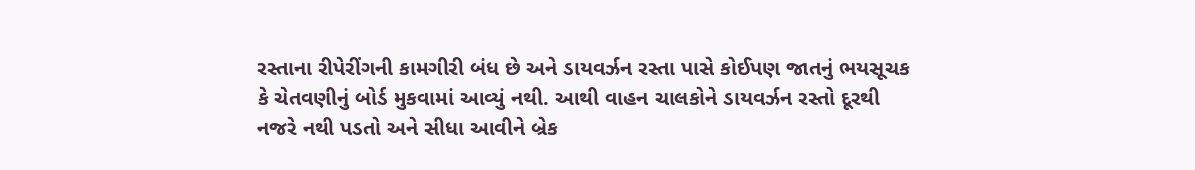રસ્તાના રીપેરીંગની કામગીરી બંધ છે અને ડાયવર્ઝન રસ્તા પાસે કોઈપણ જાતનું ભયસૂચક
કે ચેતવણીનું બોર્ડ મુકવામાં આવ્યું નથી. આથી વાહન ચાલકોને ડાયવર્ઝન રસ્તો દૂરથી
નજરે નથી પડતો અને સીધા આવીને બ્રેક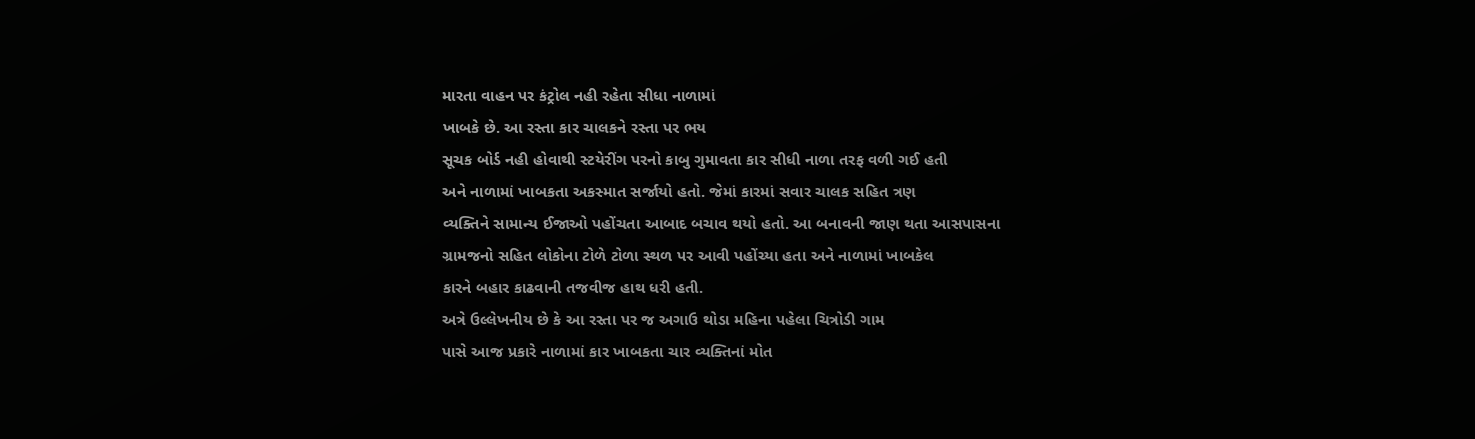મારતા વાહન પર કંટ્રોલ નહી રહેતા સીધા નાળામાં
ખાબકે છે. આ રસ્તા કાર ચાલકને રસ્તા પર ભય
સૂચક બોર્ડ નહી હોવાથી સ્ટયેરીંગ પરનો કાબુ ગુમાવતા કાર સીધી નાળા તરફ વળી ગઈ હતી
અને નાળામાં ખાબકતા અકસ્માત સર્જાયો હતો. જેમાં કારમાં સવાર ચાલક સહિત ત્રણ
વ્યક્તિને સામાન્ય ઈજાઓ પહોંચતા આબાદ બચાવ થયો હતો. આ બનાવની જાણ થતા આસપાસના
ગ્રામજનો સહિત લોકોના ટોળે ટોળા સ્થળ પર આવી પહોંચ્યા હતા અને નાળામાં ખાબકેલ
કારને બહાર કાઢવાની તજવીજ હાથ ધરી હતી.
અત્રે ઉલ્લેખનીય છે કે આ રસ્તા પર જ અગાઉ થોડા મહિના પહેલા ચિત્રોડી ગામ
પાસે આજ પ્રકારે નાળામાં કાર ખાબકતા ચાર વ્યક્તિનાં મોત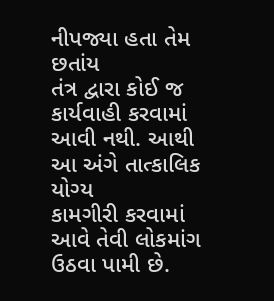નીપજ્યા હતા તેમ છતાંય
તંત્ર દ્વારા કોઈ જ કાર્યવાહી કરવામાં આવી નથી. આથી આ અંગે તાત્કાલિક યોગ્ય
કામગીરી કરવામાં આવે તેવી લોકમાંગ ઉઠવા પામી છે.